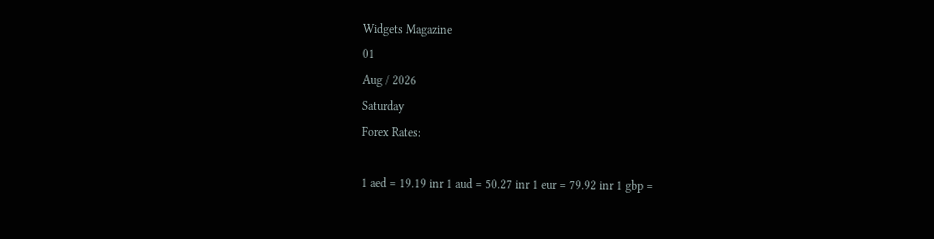Widgets Magazine
01
Aug / 2026
Saturday
Forex Rates:

1 aed = 19.19 inr 1 aud = 50.27 inr 1 eur = 79.92 inr 1 gbp =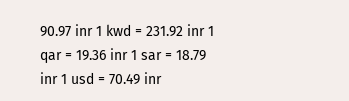90.97 inr 1 kwd = 231.92 inr 1 qar = 19.36 inr 1 sar = 18.79 inr 1 usd = 70.49 inr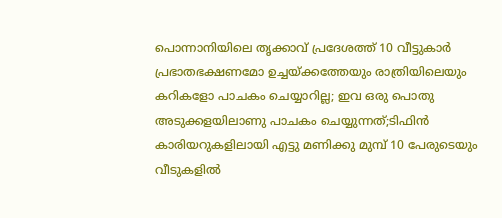പൊന്നാനിയിലെ തൃക്കാവ് പ്രദേശത്ത് 10 വീട്ടുകാർ പ്രഭാതഭക്ഷണമോ ഉച്ചയ്ക്കത്തേയും രാത്രിയിലെയും കറികളോ പാചകം ചെയ്യാറില്ല; ഇവ ഒരു പൊതു അടുക്കളയിലാണു പാചകം ചെയ്യുന്നത്;ടിഫിൻ കാരിയറുകളിലായി എട്ടു മണിക്കു മുമ്പ് 10 പേരുടെയും വീടുകളിൽ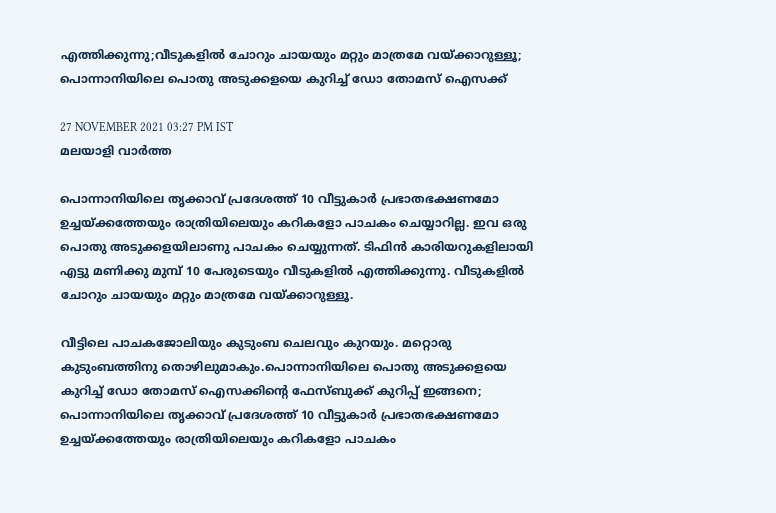എത്തിക്കുന്നു;വീടുകളിൽ ചോറും ചായയും മറ്റും മാത്രമേ വയ്ക്കാറുള്ളൂ; പൊന്നാനിയിലെ പൊതു അടുക്കളയെ കുറിച്ച് ഡോ തോമസ് ഐസക്ക്

27 NOVEMBER 2021 03:27 PM IST
മലയാളി വാര്‍ത്ത

പൊന്നാനിയിലെ തൃക്കാവ് പ്രദേശത്ത് 10 വീട്ടുകാർ പ്രഭാതഭക്ഷണമോ ഉച്ചയ്ക്കത്തേയും രാത്രിയിലെയും കറികളോ പാചകം ചെയ്യാറില്ല. ഇവ ഒരു പൊതു അടുക്കളയിലാണു പാചകം ചെയ്യുന്നത്. ടിഫിൻ കാരിയറുകളിലായി എട്ടു മണിക്കു മുമ്പ് 10 പേരുടെയും വീടുകളിൽ എത്തിക്കുന്നു. വീടുകളിൽ ചോറും ചായയും മറ്റും മാത്രമേ വയ്ക്കാറുള്ളൂ.

വീട്ടിലെ പാചകജോലിയും കുടുംബ ചെലവും കുറയും. മറ്റൊരു കുടുംബത്തിനു തൊഴിലുമാകും.പൊന്നാനിയിലെ പൊതു അടുക്കളയെ കുറിച്ച് ഡോ തോമസ് ഐസക്കിന്റെ ഫേസ്ബുക്ക് കുറിപ്പ് ഇങ്ങനെ; പൊന്നാനിയിലെ തൃക്കാവ് പ്രദേശത്ത് 10 വീട്ടുകാർ പ്രഭാതഭക്ഷണമോ ഉച്ചയ്ക്കത്തേയും രാത്രിയിലെയും കറികളോ പാചകം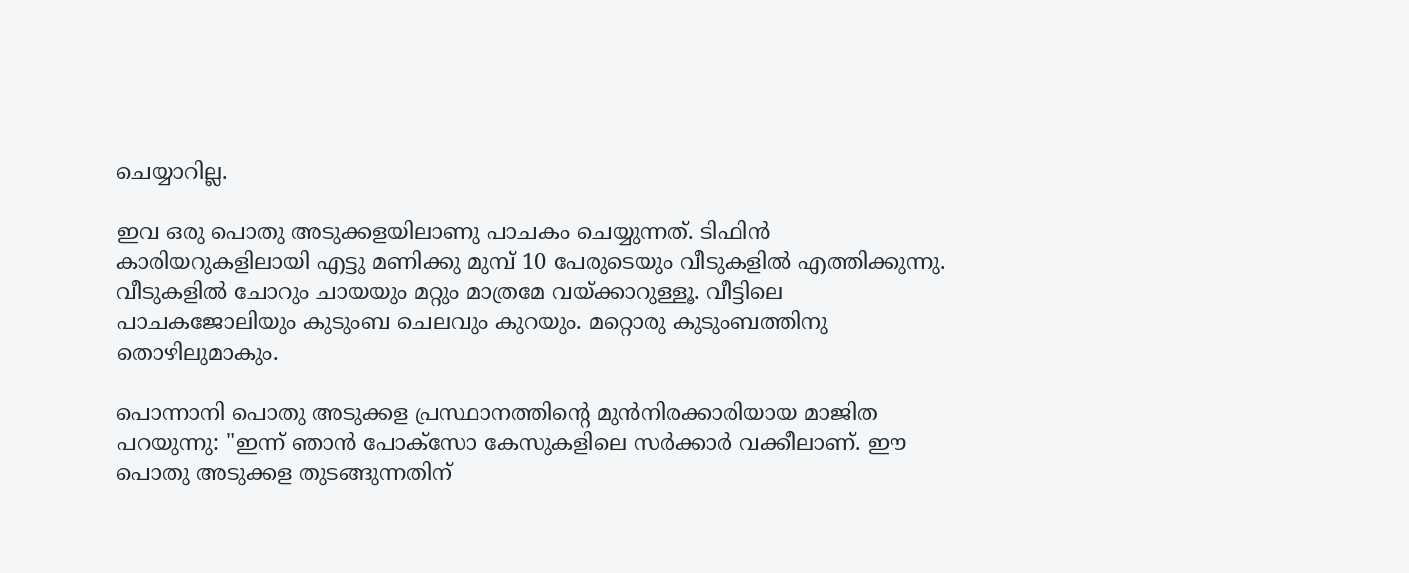ചെയ്യാറില്ല.

ഇവ ഒരു പൊതു അടുക്കളയിലാണു പാചകം ചെയ്യുന്നത്. ടിഫിൻ കാരിയറുകളിലായി എട്ടു മണിക്കു മുമ്പ് 10 പേരുടെയും വീടുകളിൽ എത്തിക്കുന്നു. വീടുകളിൽ ചോറും ചായയും മറ്റും മാത്രമേ വയ്ക്കാറുള്ളൂ. വീട്ടിലെ പാചകജോലിയും കുടുംബ ചെലവും കുറയും. മറ്റൊരു കുടുംബത്തിനു തൊഴിലുമാകും.

പൊന്നാനി പൊതു അടുക്കള പ്രസ്ഥാനത്തിന്റെ മുൻനിരക്കാരിയായ മാജിത പറയുന്നു: "ഇന്ന് ഞാൻ പോക്സോ കേസുകളിലെ സർക്കാർ വക്കീലാണ്. ഈ പൊതു അടുക്കള തുടങ്ങുന്നതിന്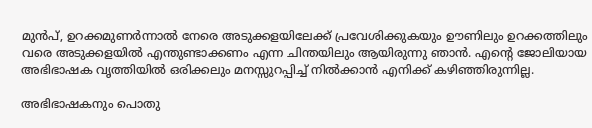മുൻപ്, ഉറക്കമുണർന്നാൽ നേരെ അടുക്കളയിലേക്ക് പ്രവേശിക്കുകയും ഊണിലും ഉറക്കത്തിലും വരെ അടുക്കളയിൽ എന്തുണ്ടാക്കണം എന്ന ചിന്തയിലും ആയിരുന്നു ഞാൻ. എന്റെ ജോലിയായ അഭിഭാഷക വൃത്തിയിൽ ഒരിക്കലും മനസ്സുറപ്പിച്ച് നിൽക്കാൻ എനിക്ക് കഴിഞ്ഞിരുന്നില്ല.

അഭിഭാഷകനും പൊതു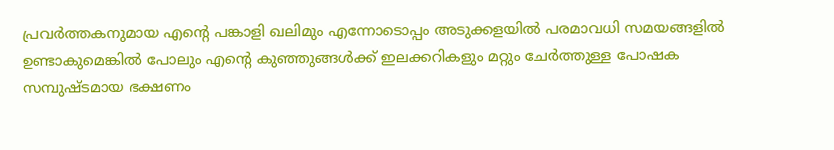പ്രവർത്തകനുമായ എന്റെ പങ്കാളി ഖലിമും എന്നോടൊപ്പം അടുക്കളയിൽ പരമാവധി സമയങ്ങളിൽ ഉണ്ടാകുമെങ്കിൽ പോലും എന്റെ കുഞ്ഞുങ്ങൾക്ക് ഇലക്കറികളും മറ്റും ചേർത്തുള്ള പോഷക സമ്പുഷ്ടമായ ഭക്ഷണം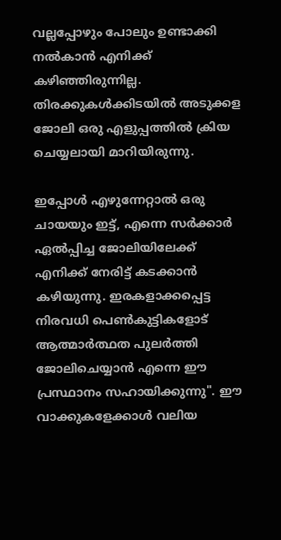വല്ലപ്പോഴും പോലും ഉണ്ടാക്കി നൽകാൻ എനിക്ക് കഴിഞ്ഞിരുന്നില്ല. തിരക്കുകൾക്കിടയിൽ അടുക്കള ജോലി ഒരു എളുപ്പത്തിൽ ക്രിയ ചെയ്യലായി മാറിയിരുന്നു.

ഇപ്പോൾ എഴുന്നേറ്റാൽ ഒരു ചായയും ഇട്ട്, എന്നെ സർക്കാർ ഏൽപ്പിച്ച ജോലിയിലേക്ക് എനിക്ക് നേരിട്ട് കടക്കാൻ കഴിയുന്നു. ഇരകളാക്കപ്പെട്ട നിരവധി പെൺകുട്ടികളോട് ആത്മാർത്ഥത പുലർത്തി ജോലിചെയ്യാൻ എന്നെ ഈ പ്രസ്ഥാനം സഹായിക്കുന്നു". ഈ വാക്കുകളേക്കാൾ വലിയ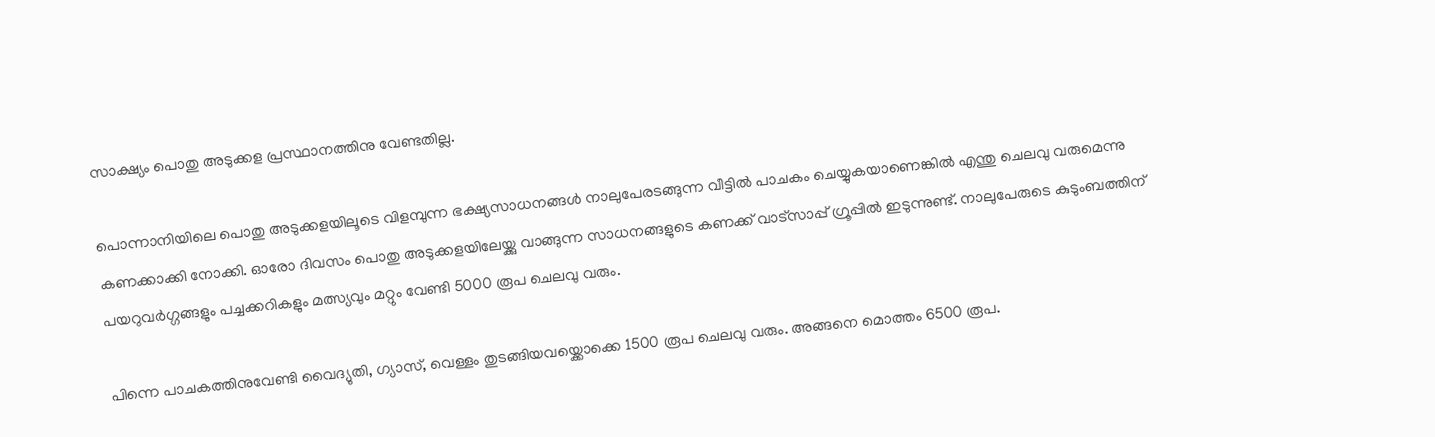സാക്ഷ്യം പൊതു അടുക്കള പ്രസ്ഥാനത്തിനു വേണ്ടതില്ല.

പൊന്നാനിയിലെ പൊതു അടുക്കളയിലൂടെ വിളമ്പുന്ന ഭക്ഷ്യസാധനങ്ങൾ നാലുപേരടങ്ങുന്ന വീട്ടിൽ പാചകം ചെയ്യുകയാണെങ്കിൽ എന്തു ചെലവു വരുമെന്നു കണക്കാക്കി നോക്കി. ഓരോ ദിവസം പൊതു അടുക്കളയിലേയ്ക്കു വാങ്ങുന്ന സാധനങ്ങളുടെ കണക്ക് വാട്സാപ്പ് ഗ്രൂപ്പിൽ ഇടുന്നുണ്ട്. നാലുപേരുടെ കുടുംബത്തിന് പയറുവർഗ്ഗങ്ങളും പച്ചക്കറികളും മത്സ്യവും മറ്റും വേണ്ടി 5000 രൂപ ചെലവു വരും.

പിന്നെ പാചകത്തിനുവേണ്ടി വൈദ്യുതി, ഗ്യാസ്, വെള്ളം തുടങ്ങിയവയ്ക്കൊക്കെ 1500 രൂപ ചെലവു വരും. അങ്ങനെ മൊത്തം 6500 രൂപ.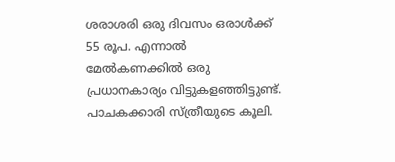ശരാശരി ഒരു ദിവസം ഒരാൾക്ക് 55 രൂപ. എന്നാൽ മേൽകണക്കിൽ ഒരു പ്രധാനകാര്യം വിട്ടുകളഞ്ഞിട്ടുണ്ട്. പാചകക്കാരി സ്ത്രീയുടെ കൂലി.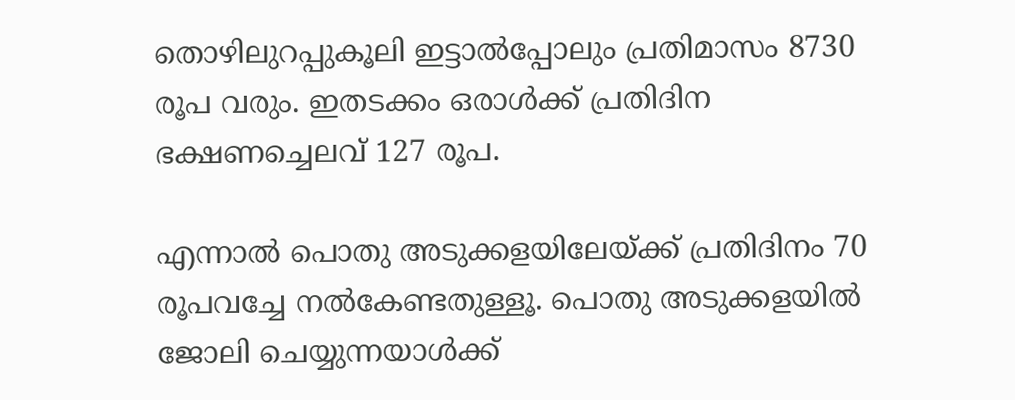തൊഴിലുറപ്പുകൂലി ഇട്ടാൽപ്പോലും പ്രതിമാസം 8730 രൂപ വരും. ഇതടക്കം ഒരാൾക്ക് പ്രതിദിന ഭക്ഷണച്ചെലവ് 127 രൂപ.

എന്നാൽ പൊതു അടുക്കളയിലേയ്ക്ക് പ്രതിദിനം 70 രൂപവച്ചേ നൽകേണ്ടതുള്ളൂ. പൊതു അടുക്കളയിൽ ജോലി ചെയ്യുന്നയാൾക്ക്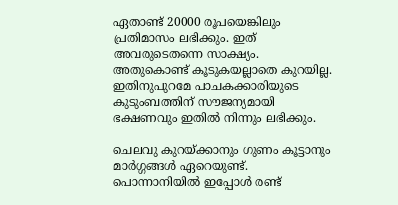ഏതാണ്ട് 20000 രൂപയെങ്കിലും പ്രതിമാസം ലഭിക്കും. ഇത് അവരുടെതന്നെ സാക്ഷ്യം. അതുകൊണ്ട് കൂടുകയല്ലാതെ കുറയില്ല. ഇതിനുപുറമേ പാചകക്കാരിയുടെ കുടുംബത്തിന് സൗജന്യമായി ഭക്ഷണവും ഇതിൽ നിന്നും ലഭിക്കും.

ചെലവു കുറയ്ക്കാനും ഗുണം കൂട്ടാനും മാർഗ്ഗങ്ങൾ ഏറെയുണ്ട്. പൊന്നാനിയിൽ ഇപ്പോൾ രണ്ട്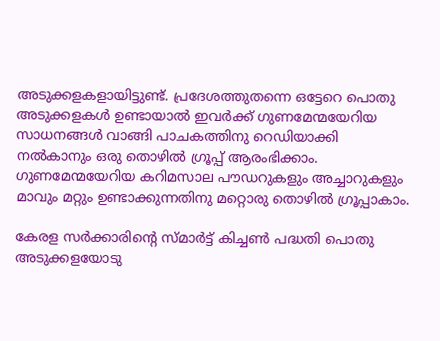അടുക്കളകളായിട്ടുണ്ട്. പ്രദേശത്തുതന്നെ ഒട്ടേറെ പൊതു അടുക്കളകൾ ഉണ്ടായാൽ ഇവർക്ക് ഗുണമേന്മയേറിയ സാധനങ്ങൾ വാങ്ങി പാചകത്തിനു റെഡിയാക്കി നൽകാനും ഒരു തൊഴിൽ ഗ്രൂപ്പ് ആരംഭിക്കാം. ഗുണമേന്മയേറിയ കറിമസാല പൗഡറുകളും അച്ചാറുകളും മാവും മറ്റും ഉണ്ടാക്കുന്നതിനു മറ്റൊരു തൊഴിൽ ഗ്രൂപ്പാകാം.

കേരള സർക്കാരിന്റെ സ്മാർട്ട് കിച്ചൺ പദ്ധതി പൊതു അടുക്കളയോടു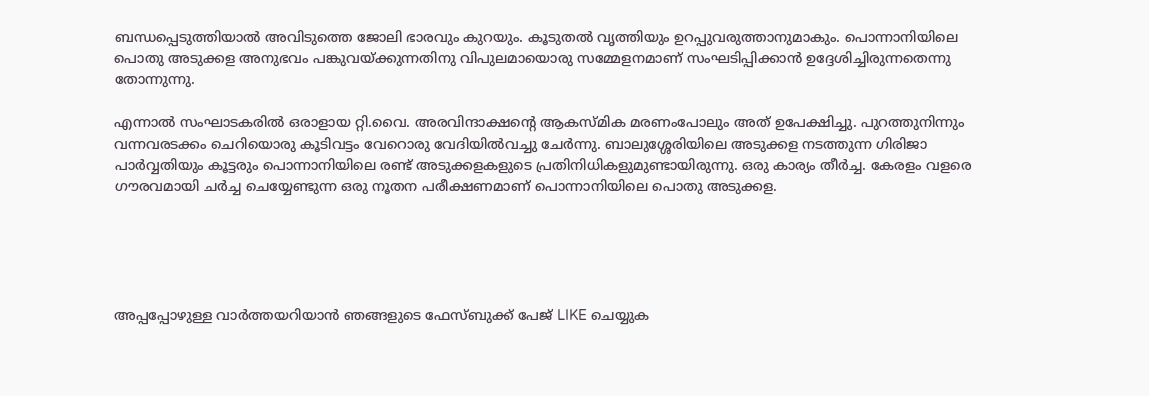ബന്ധപ്പെടുത്തിയാൽ അവിടുത്തെ ജോലി ഭാരവും കുറയും. കൂടുതൽ വൃത്തിയും ഉറപ്പുവരുത്താനുമാകും. പൊന്നാനിയിലെ പൊതു അടുക്കള അനുഭവം പങ്കുവയ്ക്കുന്നതിനു വിപുലമായൊരു സമ്മേളനമാണ് സംഘടിപ്പിക്കാൻ ഉദ്ദേശിച്ചിരുന്നതെന്നു തോന്നുന്നു.

എന്നാൽ സംഘാടകരിൽ ഒരാളായ റ്റി.വൈ. അരവിന്ദാക്ഷന്റെ ആകസ്മിക മരണംപോലും അത് ഉപേക്ഷിച്ചു. പുറത്തുനിന്നും വന്നവരടക്കം ചെറിയൊരു കൂടിവട്ടം വേറൊരു വേദിയിൽവച്ചു ചേർന്നു. ബാലുശ്ശേരിയിലെ അടുക്കള നടത്തുന്ന ഗിരിജാ പാർവ്വതിയും കൂട്ടരും പൊന്നാനിയിലെ രണ്ട് അടുക്കളകളുടെ പ്രതിനിധികളുമുണ്ടായിരുന്നു. ഒരു കാര്യം തീർച്ച. കേരളം വളരെ ഗൗരവമായി ചർച്ച ചെയ്യേണ്ടുന്ന ഒരു നൂതന പരീക്ഷണമാണ് പൊന്നാനിയിലെ പൊതു അടുക്കള.





അപ്പപ്പോഴുള്ള വാര്‍ത്തയറിയാന്‍ ഞങ്ങളുടെ ഫേസ്‌ബുക്ക്‌ പേജ് LIKE ചെയ്യുക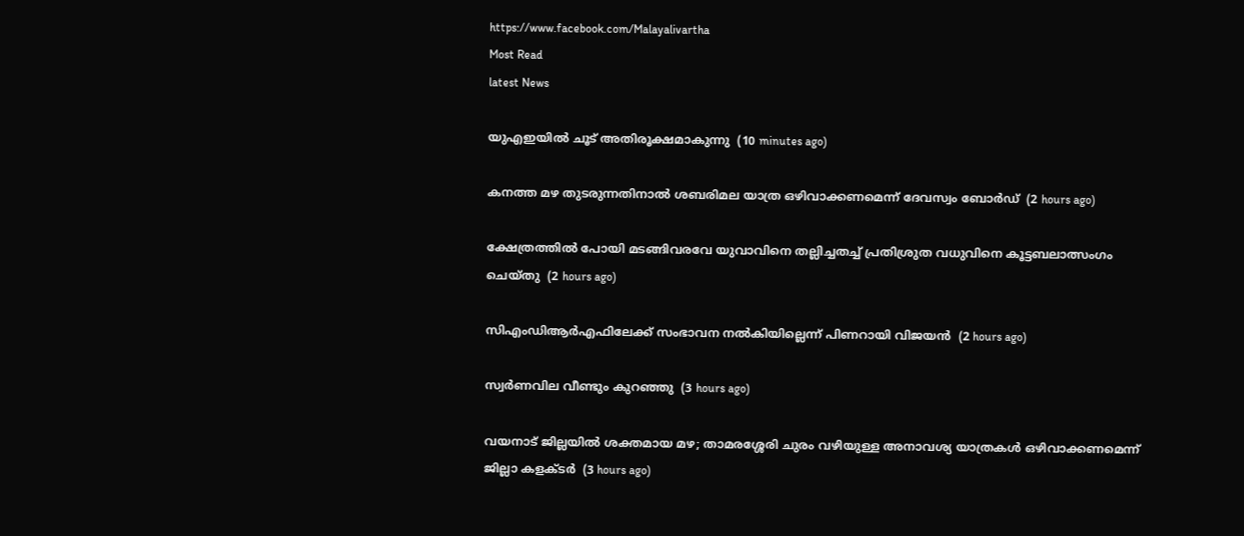https://www.facebook.com/Malayalivartha
Most Read
latest News

യുഎഇയില്‍ ചൂട് അതിരൂക്ഷമാകുന്നു  (10 minutes ago)

കനത്ത മഴ തുടരുന്നതിനാല്‍ ശബരിമല യാത്ര ഒഴിവാക്കണമെന്ന് ദേവസ്വം ബോര്‍ഡ്  (2 hours ago)

ക്ഷേത്രത്തില്‍ പോയി മടങ്ങിവരവേ യുവാവിനെ തല്ലിച്ചതച്ച് പ്രതിശ്രുത വധുവിനെ കൂട്ടബലാത്സംഗം ചെയ്തു  (2 hours ago)

സിഎംഡിആര്‍എഫിലേക്ക് സംഭാവന നല്‍കിയില്ലെന്ന് പിണറായി വിജയന്‍  (2 hours ago)

സ്വര്‍ണവില വീണ്ടും കുറഞ്ഞു  (3 hours ago)

വയനാട് ജില്ലയില്‍ ശക്തമായ മഴ; താമരശ്ശേരി ചുരം വഴിയുള്ള അനാവശ്യ യാത്രകള്‍ ഒഴിവാക്കണമെന്ന് ജില്ലാ കളക്ടര്‍  (3 hours ago)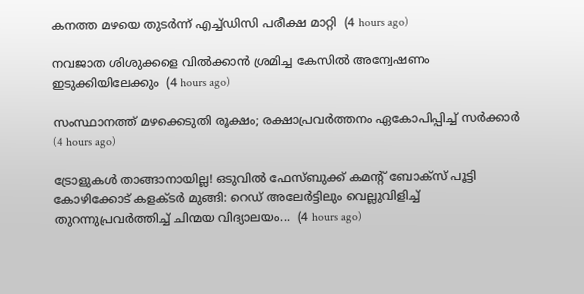കനത്ത മഴയെ തുടര്‍ന്ന് എച്ച്ഡിസി പരീക്ഷ മാറ്റി  (4 hours ago)

നവജാത ശിശുക്കളെ വില്‍ക്കാന്‍ ശ്രമിച്ച കേസില്‍ അന്വേഷണം ഇടുക്കിയിലേക്കും  (4 hours ago)

സംസ്ഥാനത്ത് മഴക്കെടുതി രൂക്ഷം; രക്ഷാപ്രവര്‍ത്തനം ഏകോപിപ്പിച്ച് സര്‍ക്കാര്‍  (4 hours ago)

ട്രോളുകൾ താങ്ങാനായില്ല! ഒടുവിൽ ഫേസ്ബുക്ക് കമന്റ് ബോക്സ് പൂട്ടി കോഴിക്കോട് കളക്ടർ മുങ്ങി: റെഡ് അലേർട്ടിലും വെല്ലുവിളിച്ച് തുറന്നുപ്രവർത്തിച്ച് ചിന്മയ വിദ്യാലയം...  (4 hours ago)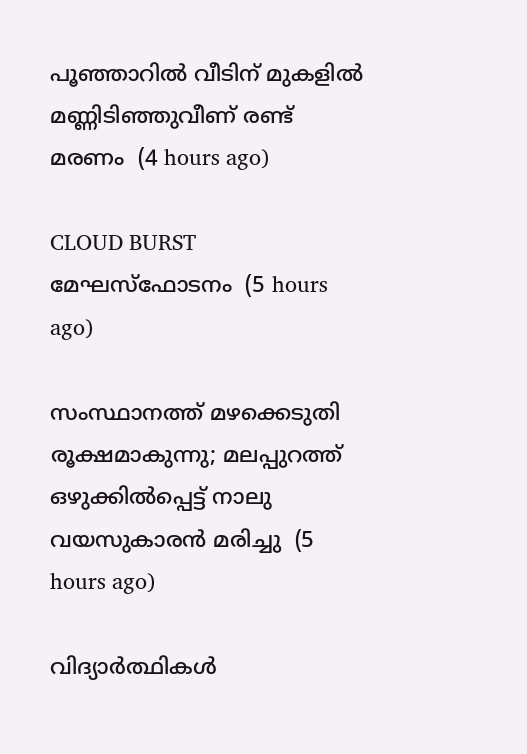പൂഞ്ഞാറില്‍ വീടിന് മുകളില്‍ മണ്ണിടിഞ്ഞുവീണ് രണ്ട് മരണം  (4 hours ago)

CLOUD BURST മേഘസ്ഫോടനം  (5 hours ago)

സംസ്ഥാനത്ത് മഴക്കെടുതി രൂക്ഷമാകുന്നു; മലപ്പുറത്ത് ഒഴുക്കില്‍പ്പെട്ട് നാലു വയസുകാരന്‍ മരിച്ചു  (5 hours ago)

വിദ്യാർത്ഥികൾ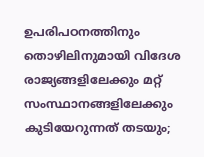ഉപരിപഠനത്തിനും തൊഴിലിനുമായി വിദേശ രാജ്യങ്ങളിലേക്കും മറ്റ് സംസ്ഥാനങ്ങളിലേക്കും കുടിയേറുന്നത് തടയും;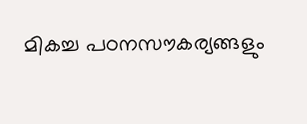മികച്ച പഠനസൗകര്യങ്ങളും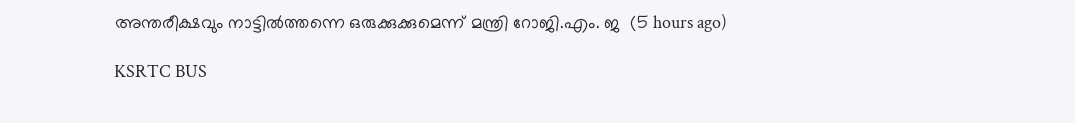അന്തരീക്ഷവും നാട്ടിൽത്തന്നെ ഒരുക്കുക്കുമെന്ന് മന്ത്രി റോജി.എം. ജ  (5 hours ago)

KSRTC BUS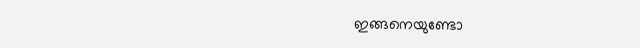ഇങ്ങനെയുണ്ടോ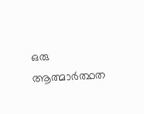ഒരു ആത്മാർത്ഥത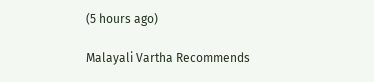(5 hours ago)

Malayali Vartha Recommends